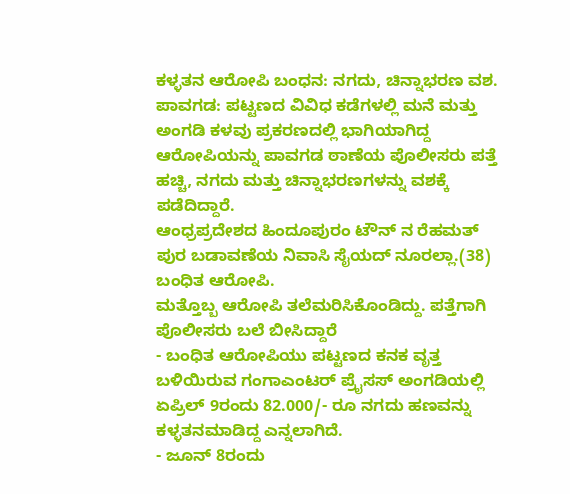ಕಳ್ಳತನ ಆರೋಪಿ ಬಂಧನ: ನಗದು, ಚಿನ್ನಾಭರಣ ವಶ.
ಪಾವಗಡ: ಪಟ್ಟಣದ ವಿವಿಧ ಕಡೆಗಳಲ್ಲಿ ಮನೆ ಮತ್ತು ಅಂಗಡಿ ಕಳವು ಪ್ರಕರಣದಲ್ಲಿ ಭಾಗಿಯಾಗಿದ್ದ ಆರೋಪಿಯನ್ನು ಪಾವಗಡ ಠಾಣೆಯ ಪೊಲೀಸರು ಪತ್ತೆ ಹಚ್ಚಿ, ನಗದು ಮತ್ತು ಚಿನ್ನಾಭರಣಗಳನ್ನು ವಶಕ್ಕೆ ಪಡೆದಿದ್ದಾರೆ.
ಆಂಧ್ರಪ್ರದೇಶದ ಹಿಂದೂಪುರಂ ಟೌನ್ ನ ರೆಹಮತ್ ಪುರ ಬಡಾವಣೆಯ ನಿವಾಸಿ ಸೈಯದ್ ನೂರಲ್ಲಾ.(38) ಬಂಧಿತ ಆರೋಪಿ.
ಮತ್ತೊಬ್ಬ ಆರೋಪಿ ತಲೆಮರಿಸಿಕೊಂಡಿದ್ದು. ಪತ್ತೆಗಾಗಿ ಪೊಲೀಸರು ಬಲೆ ಬೀಸಿದ್ದಾರೆ
- ಬಂಧಿತ ಆರೋಪಿಯು ಪಟ್ಟಣದ ಕನಕ ವೃತ್ತ ಬಳಿಯಿರುವ ಗಂಗಾಎಂಟರ್ ಪ್ರೈಸಸ್ ಅಂಗಡಿಯಲ್ಲಿ ಏಪ್ರಿಲ್ 9ರಂದು 82.000/- ರೂ ನಗದು ಹಣವನ್ನು ಕಳ್ಳತನಮಾಡಿದ್ದ ಎನ್ನಲಾಗಿದೆ.
- ಜೂನ್ 8ರಂದು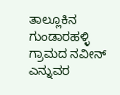ತಾಲ್ಲೂಕಿನ ಗುಂಡಾರಹಳ್ಳಿ ಗ್ರಾಮದ ನವೀನ್ ಎನ್ನುವರ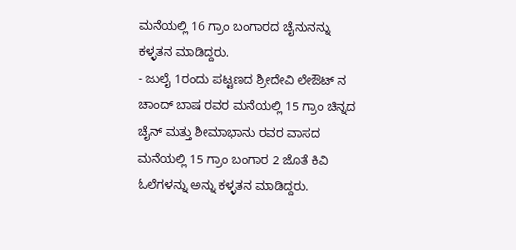ಮನೆಯಲ್ಲಿ 16 ಗ್ರಾಂ ಬಂಗಾರದ ಚೈನುನನ್ನು ಕಳ್ಳತನ ಮಾಡಿದ್ದರು.
- ಜುಲೈ 1ರಂದು ಪಟ್ಟಣದ ಶ್ರೀದೇವಿ ಲೇಔಟ್ ನ ಚಾಂದ್ ಬಾಷ ರವರ ಮನೆಯಲ್ಲಿ 15 ಗ್ರಾಂ ಚಿನ್ನದ ಚೈನ್ ಮತ್ತು ಶೀಮಾಭಾನು ರವರ ವಾಸದ ಮನೆಯಲ್ಲಿ 15 ಗ್ರಾಂ ಬಂಗಾರ 2 ಜೊತೆ ಕಿವಿ ಓಲೆಗಳನ್ನು ಅನ್ನು ಕಳ್ಳತನ ಮಾಡಿದ್ದರು.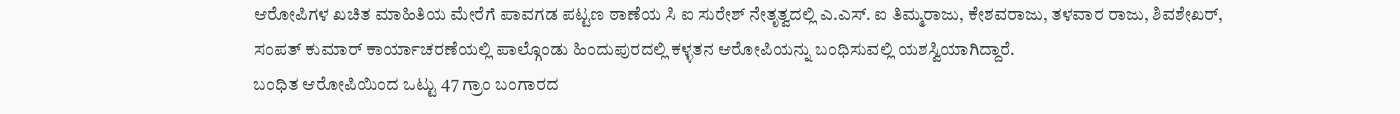ಆರೋಪಿಗಳ ಖಚಿತ ಮಾಹಿತಿಯ ಮೇರೆಗೆ ಪಾವಗಡ ಪಟ್ಟಣ ಠಾಣೆಯ ಸಿ ಐ ಸುರೇಶ್ ನೇತೃತ್ವದಲ್ಲಿ ಎ.ಎಸ್. ಐ ತಿಮ್ಮರಾಜು, ಕೇಶವರಾಜು, ತಳವಾರ ರಾಜು, ಶಿವಶೇಖರ್, ಸಂಪತ್ ಕುಮಾರ್ ಕಾರ್ಯಾಚರಣೆಯಲ್ಲಿ ಪಾಲ್ಗೊಂಡು ಹಿಂದುಪುರದಲ್ಲಿ ಕಳ್ಳತನ ಆರೋಪಿಯನ್ನು ಬಂಧಿಸುವಲ್ಲಿ ಯಶಸ್ವಿಯಾಗಿದ್ದಾರೆ.
ಬಂಧಿತ ಆರೋಪಿಯಿಂದ ಒಟ್ಟು 47 ಗ್ರಾಂ ಬಂಗಾರದ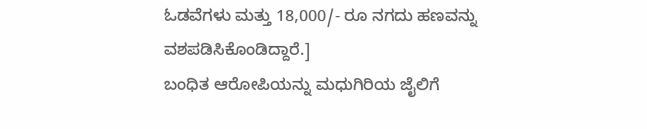ಓಡವೆಗಳು ಮತ್ತು 18,000/- ರೂ ನಗದು ಹಣವನ್ನು ವಶಪಡಿಸಿಕೊಂಡಿದ್ದಾರೆ.]
ಬಂಧಿತ ಆರೋಪಿಯನ್ನು ಮಧುಗಿರಿಯ ಜೈಲಿಗೆ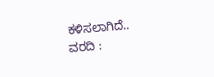ಕಳಿಸಲಾಗಿದೆ..
ವರದಿ :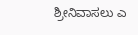ಶ್ರೀನಿವಾಸಲು ಎ